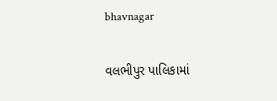bhavnagar

વલભીપુર પાલિકામાં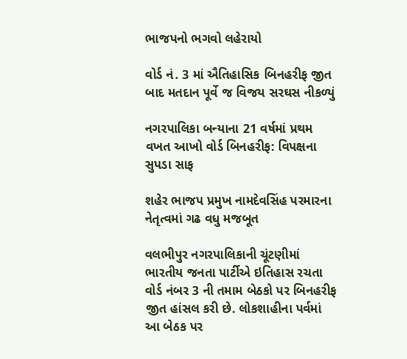ભાજપનો ભગવો લહેરાયો

વોર્ડ નં. 3 માં ઐતિહાસિક બિનહરીફ જીત બાદ મતદાન પૂર્વે જ વિજય સરઘસ નીકળ્યું

નગરપાલિકા બન્યાના 21 વર્ષમાં પ્રથમ વખત આખો વોર્ડ બિનહરીફ: વિપક્ષના સુપડા સાફ

શહેર ભાજપ પ્રમુખ નામદેવસિંહ પરમારના નેતૃત્વમાં ગઢ વધુ મજબૂત

વલભીપુર નગરપાલિકાની ચૂંટણીમાં ભારતીય જનતા પાર્ટીએ ઇતિહાસ રચતા વોર્ડ નંબર 3 ની તમામ બેઠકો પર બિનહરીફ જીત હાંસલ કરી છે. લોકશાહીના પર્વમાં આ બેઠક પર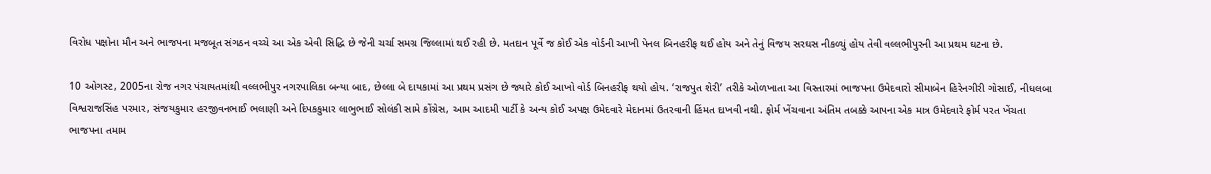વિરોધ પક્ષોના મૌન અને ભાજપના મજબૂત સંગઠન વચ્ચે આ એક એવી સિદ્ધિ છે જેની ચર્ચા સમગ્ર જિલ્લામાં થઈ રહી છે. મતદાન પૂર્વે જ કોઈ એક વોર્ડની આખી પેનલ બિનહરીફ થઈ હોય અને તેનું વિજય સરઘસ નીકળ્યું હોય તેવી વલ્લભીપુરની આ પ્રથમ ઘટના છે.

10 ઓગસ્ટ, 2005ના રોજ નગર પંચાયતમાંથી વલ્લભીપુર નગરપાલિકા બન્યા બાદ, છેલ્લા બે દાયકામાં આ પ્રથમ પ્રસંગ છે જ્યારે કોઈ આખો વોર્ડ બિનહરીફ થયો હોય. ‘રાજપુત શેરી’ તરીકે ઓળખાતા આ વિસ્તારમાં ભાજપના ઉમેદવારો સીમાબેન હિરેનગીરી ગોસાઈ, નીધલબા વિશ્વરાજસિંહ પરમાર, સંજયકુમાર હરજીવનભાઈ ભલાણી અને દિપકકુમાર લાભુભાઈ સોલંકી સામે કોંગ્રેસ, આમ આદમી પાર્ટી કે અન્ય કોઈ અપક્ષ ઉમેદવારે મેદાનમાં ઉતરવાની હિંમત દાખવી નથી. ફોર્મ ખેંચવાના અંતિમ તબક્કે આપના એક માત્ર ઉમેદવારે ફોર્મ પરત ખેંચતા ભાજપના તમામ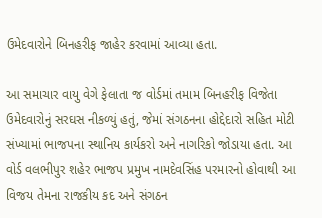ઉમેદવારોને બિનહરીફ જાહેર કરવામાં આવ્યા હતા.

આ સમાચાર વાયુ વેગે ફેલાતા જ વોર્ડમાં તમામ બિનહરીફ વિજેતા ઉમેદવારોનું સરઘસ નીકળ્યું હતું, જેમાં સંગઠનના હોદ્દેદારો સહિત મોટી સંખ્યામાં ભાજપના સ્થાનિય કાર્યકરો અને નાગરિકો જોડાયા હતા. આ વોર્ડ વલભીપુર શહેર ભાજપ પ્રમુખ નામદેવસિંહ પરમારનો હોવાથી આ વિજય તેમના રાજકીય કદ અને સંગઠન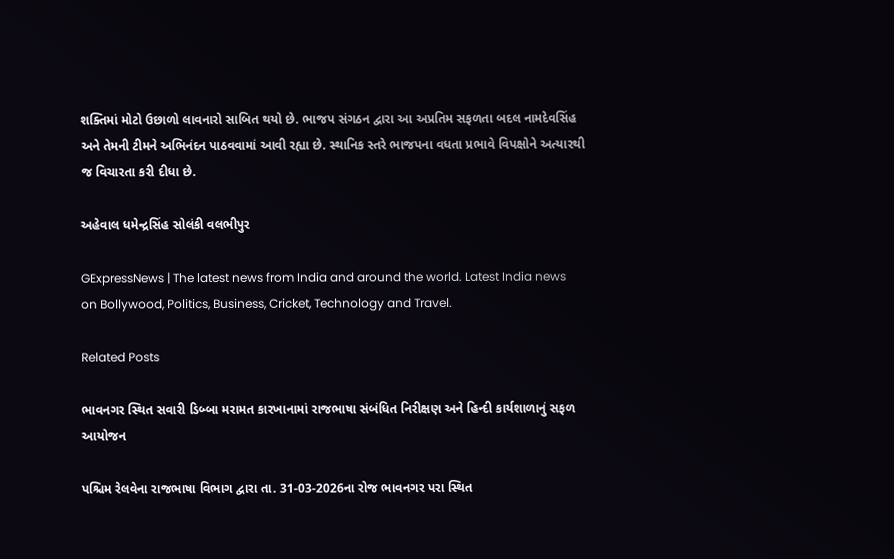શક્તિમાં મોટો ઉછાળો લાવનારો સાબિત થયો છે. ભાજપ સંગઠન દ્વારા આ અપ્રતિમ સફળતા બદલ નામદેવસિંહ અને તેમની ટીમને અભિનંદન પાઠવવામાં આવી રહ્યા છે. સ્થાનિક સ્તરે ભાજપના વધતા પ્રભાવે વિપક્ષોને અત્યારથી જ વિચારતા કરી દીધા છે.

અહેવાલ ધમેન્દ્રસિંહ સોલંકી વલભીપુર

GExpressNews | The latest news from India and around the world. Latest India news on Bollywood, Politics, Business, Cricket, Technology and Travel.

Related Posts

ભાવનગર સ્થિત સવારી ડિબ્બા મરામત કારખાનામાં રાજભાષા સંબંધિત નિરીક્ષણ અને હિન્દી કાર્યશાળાનું સફળ આયોજન

પશ્ચિમ રેલવેના રાજભાષા વિભાગ દ્વારા તા. 31-03-2026ના રોજ ભાવનગર પરા સ્થિત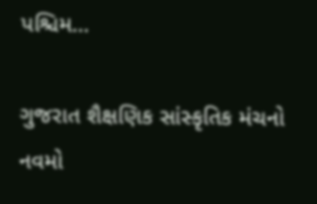પશ્ચિમ…

ગુજરાત શૈક્ષણિક સાંસ્કૃતિક મંચનો નવમો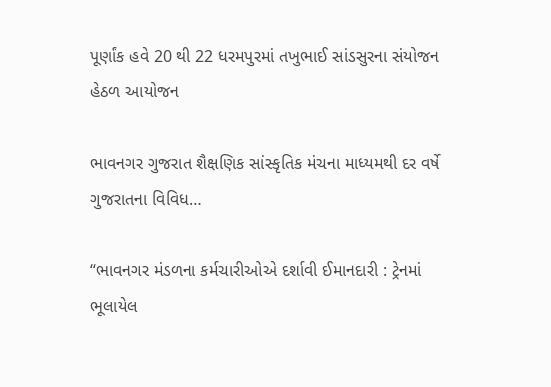પૂર્ણાંક હવે 20 થી 22 ધરમપુરમાં તખુભાઈ સાંડસુરના સંયોજન હેઠળ આયોજન

ભાવનગર ગુજરાત શૈક્ષણિક સાંસ્કૃતિક મંચના માધ્યમથી દર વર્ષે ગુજરાતના વિવિધ…

“ભાવનગર મંડળના કર્મચારીઓએ દર્શાવી ઈમાનદારી : ટ્રેનમાં ભૂલાયેલ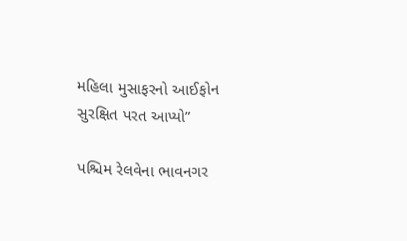મહિલા મુસાફરનો આઈફોન સુરક્ષિત પરત આપ્યો”

પશ્ચિમ રેલવેના ભાવનગર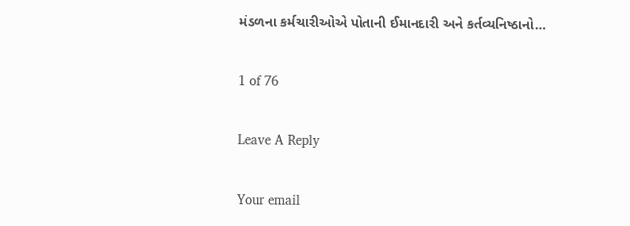મંડળના કર્મચારીઓએ પોતાની ઈમાનદારી અને કર્તવ્યનિષ્ઠાનો…

1 of 76

Leave A Reply

Your email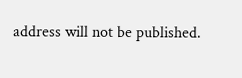address will not be published.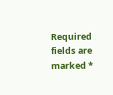Required fields are marked *